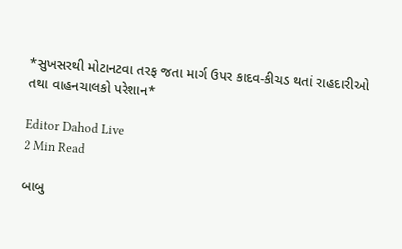*સુખસરથી મોટાનટવા તરફ જતા માર્ગ ઉપર કાદવ-કીચડ થતાં રાહદારીઓ તથા વાહનચાલકો પરેશાન*

Editor Dahod Live
2 Min Read

બાબુ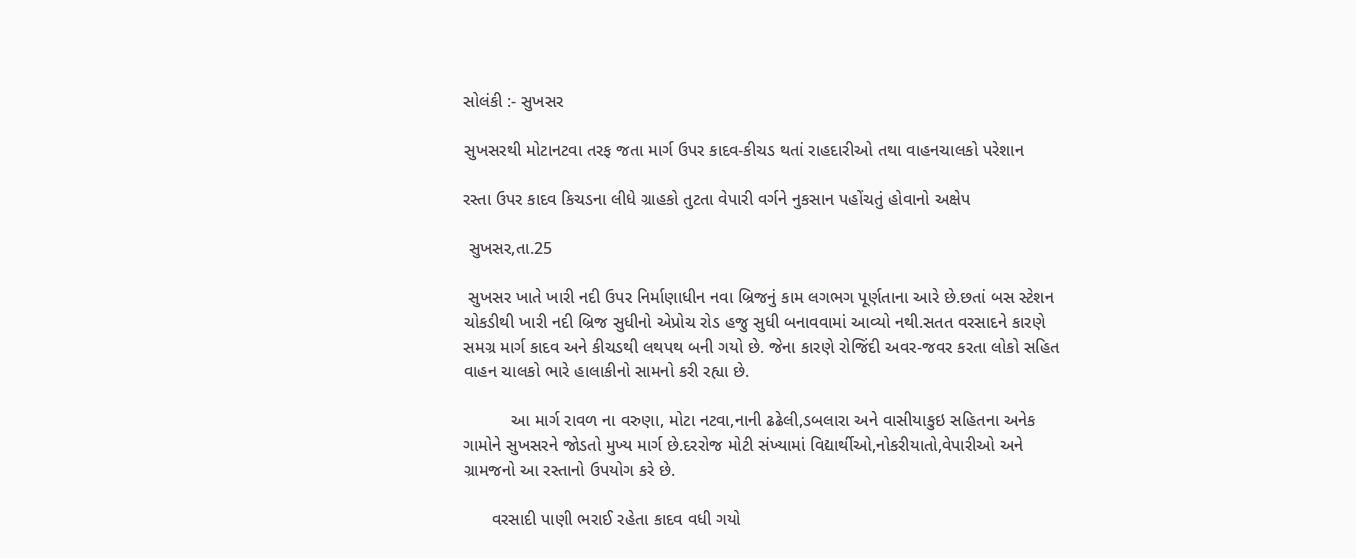સોલંકી :- સુખસર

સુખસરથી મોટાનટવા તરફ જતા માર્ગ ઉપર કાદવ-કીચડ થતાં રાહદારીઓ તથા વાહનચાલકો પરેશાન

રસ્તા ઉપર કાદવ કિચડના લીધે ગ્રાહકો તુટતા વેપારી વર્ગને નુકસાન પહોંચતું હોવાનો અક્ષેપ

 સુખસર,તા.25

 સુખસર ખાતે ખારી નદી ઉપર નિર્માણાધીન નવા બ્રિજનું કામ લગભગ પૂર્ણતાના આરે છે.છતાં બસ સ્ટેશન ચોકડીથી ખારી નદી બ્રિજ સુધીનો એપ્રોચ રોડ હજુ સુધી બનાવવામાં આવ્યો નથી.સતત વરસાદને કારણે સમગ્ર માર્ગ કાદવ અને કીચડથી લથપથ બની ગયો છે. જેના કારણે રોજિંદી અવર-જવર કરતા લોકો સહિત વાહન ચાલકો ભારે હાલાકીનો સામનો કરી રહ્યા છે.

          આ માર્ગ રાવળ ના વરુણા, મોટા નટવા,નાની ઢઢેલી,ડબલારા અને વાસીયાકુઇ સહિતના અનેક ગામોને સુખસરને જોડતો મુખ્ય માર્ગ છે.દરરોજ મોટી સંખ્યામાં વિદ્યાર્થીઓ,નોકરીયાતો,વેપારીઓ અને ગ્રામજનો આ રસ્તાનો ઉપયોગ કરે છે.

      વરસાદી પાણી ભરાઈ રહેતા કાદવ વધી ગયો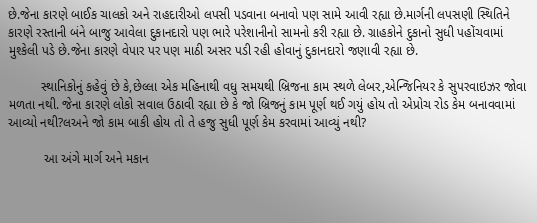છે.જેના કારણે બાઈક ચાલકો અને રાહદારીઓ લપસી પડવાના બનાવો પણ સામે આવી રહ્યા છે.માર્ગની લપસણી સ્થિતિને કારણે રસ્તાની બંને બાજુ આવેલા દુકાનદારો પણ ભારે પરેશાનીનો સામનો કરી રહ્યા છે. ગ્રાહકોને દુકાનો સુધી પહોંચવામાં મુશ્કેલી પડે છે.જેના કારણે વેપાર પર પણ માઠી અસર પડી રહી હોવાનું દુકાનદારો જણાવી રહ્યા છે.

         સ્થાનિકોનું કહેવું છે કે,છેલ્લા એક મહિનાથી વધુ સમયથી બ્રિજના કામ સ્થળે લેબર,એન્જિનિયર કે સુપરવાઇઝર જોવા મળતા નથી. જેના કારણે લોકો સવાલ ઉઠાવી રહ્યા છે કે જો બ્રિજનું કામ પૂર્ણ થઈ ગયું હોય તો એપ્રોચ રોડ કેમ બનાવવામાં આવ્યો નથી?લઅને જો કામ બાકી હોય તો તે હજુ સુધી પૂર્ણ કેમ કરવામાં આવ્યું નથી?

          આ અંગે માર્ગ અને મકાન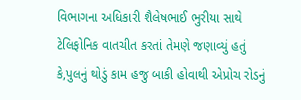વિભાગના અધિકારી શૈલેષભાઈ ભુરીયા સાથે ટેલિફોનિક વાતચીત કરતાં તેમણે જણાવ્યું હતું કે,પુલનું થોડું કામ હજુ બાકી હોવાથી એપ્રોચ રોડનું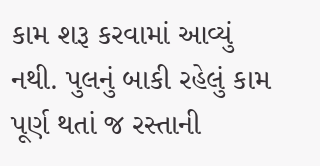કામ શરૂ કરવામાં આવ્યું નથી. પુલનું બાકી રહેલું કામ પૂર્ણ થતાં જ રસ્તાની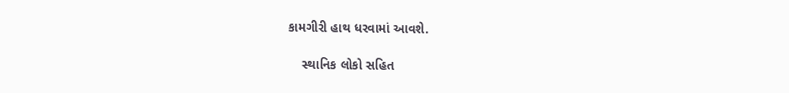કામગીરી હાથ ધરવામાં આવશે.

    સ્થાનિક લોકો સહિત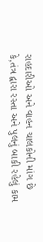રાહદારીઓ અને વાહન ચાલકોની માંગ છે કે,તંત્ર દ્વારા રસ્તા અને પુલનું બાકી રહેલું કામ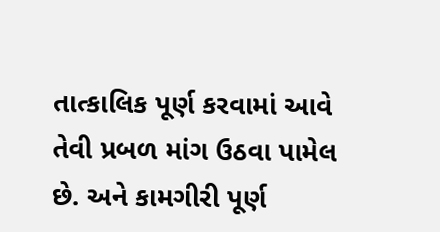તાત્કાલિક પૂર્ણ કરવામાં આવે તેવી પ્રબળ માંગ ઉઠવા પામેલ છે. અને કામગીરી પૂર્ણ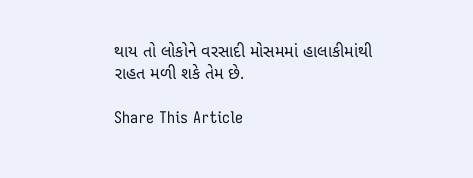થાય તો લોકોને વરસાદી મોસમમાં હાલાકીમાંથી રાહત મળી શકે તેમ છે.

Share This Article